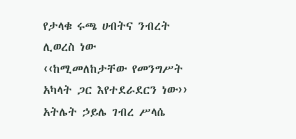የታላቁ ሩጫ ሀብትና ንብረት ሊወረስ ነው
‹‹ከሚመለከታቸው የመንግሥት አካላት ጋር እየተደራደርን ነው›› አትሌት ኃይሌ ገብረ ሥላሴ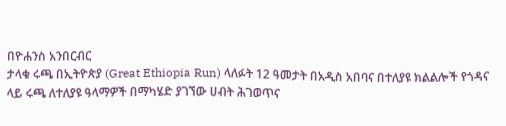በዮሐንስ አንበርብር
ታላቁ ሩጫ በኢትዮጵያ (Great Ethiopia Run) ላለፉት 12 ዓመታት በአዲስ አበባና በተለያዩ ክልልሎች የጎዳና ላይ ሩጫ ለተለያዩ ዓላማዎች በማካሄድ ያገኘው ሀብት ሕገወጥና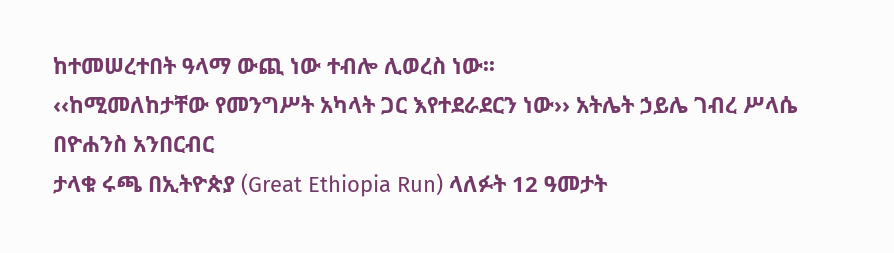ከተመሠረተበት ዓላማ ውጪ ነው ተብሎ ሊወረስ ነው፡፡
‹‹ከሚመለከታቸው የመንግሥት አካላት ጋር እየተደራደርን ነው›› አትሌት ኃይሌ ገብረ ሥላሴ
በዮሐንስ አንበርብር
ታላቁ ሩጫ በኢትዮጵያ (Great Ethiopia Run) ላለፉት 12 ዓመታት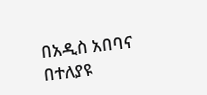በአዲስ አበባና በተለያዩ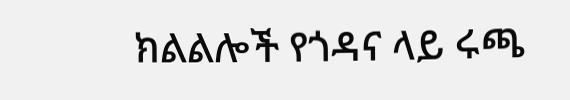ክልልሎች የጎዳና ላይ ሩጫ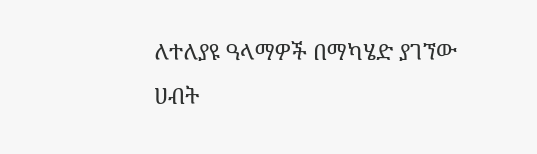ለተለያዩ ዓላማዎች በማካሄድ ያገኘው ሀብት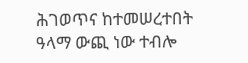ሕገወጥና ከተመሠረተበት ዓላማ ውጪ ነው ተብሎ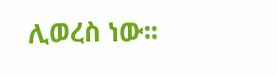ሊወረስ ነው፡፡